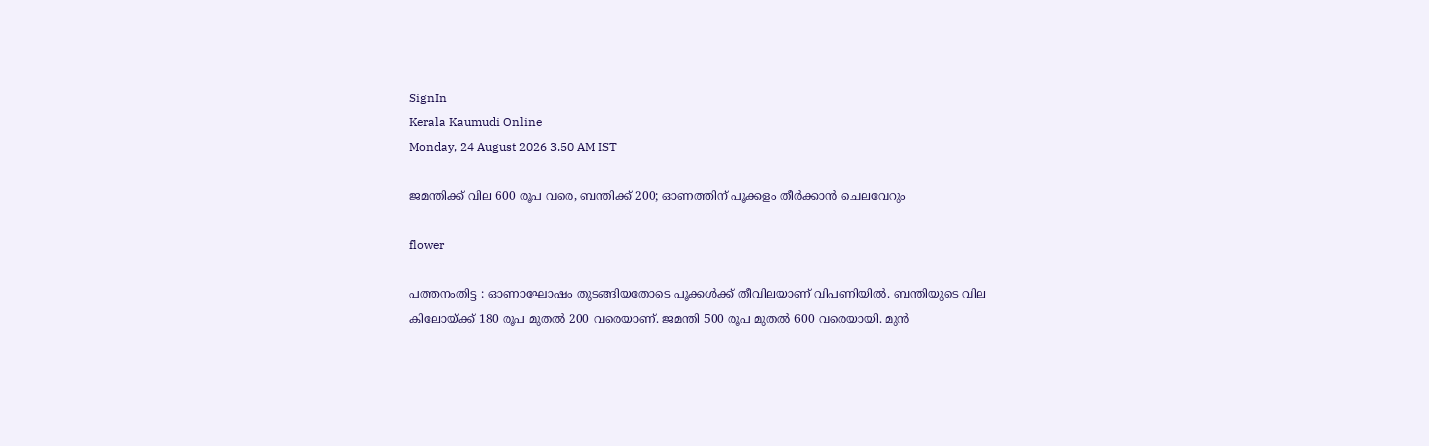SignIn
Kerala Kaumudi Online
Monday, 24 August 2026 3.50 AM IST

ജമന്തിക്ക് വില 600 രൂപ വരെ, ബന്തിക്ക് 200; ഓണത്തിന് പൂക്കളം തീർക്കാൻ ചെലവേറും

flower

പത്തനംതിട്ട : ഓണാഘോഷം തുടങ്ങിയതോടെ പൂക്കൾക്ക് തീവിലയാണ് വിപണിയിൽ. ബന്തിയുടെ വില കിലോയ്ക്ക് 180 രൂപ മുതൽ 200 വരെയാണ്. ജമന്തി 500 രൂപ മുതൽ 600 വരെയായി. മുൻ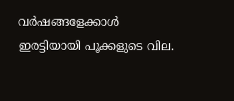വർഷങ്ങളേക്കാൾ ഇരട്ടിയായി പൂക്കളുടെ വില.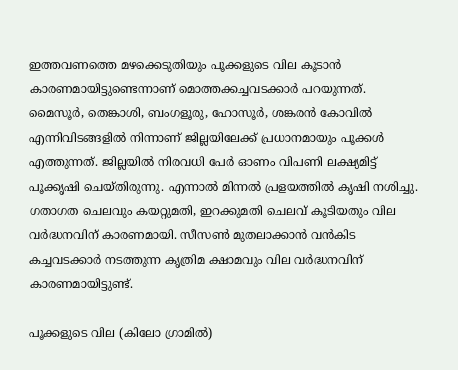ഇത്തവണത്തെ മഴക്കെടുതിയും പൂക്കളുടെ വില കൂടാൻ കാരണമായിട്ടുണ്ടെന്നാണ് മൊത്തക്കച്ചവടക്കാർ പറയുന്നത്. മൈസൂർ, തെങ്കാശി, ബംഗളൂരു, ഹോസൂർ, ശങ്കരൻ കോവിൽ എന്നിവിടങ്ങളിൽ നിന്നാണ് ജില്ലയിലേക്ക് പ്രധാനമായും പൂക്കൾ എത്തുന്നത്. ജില്ലയിൽ നിരവധി പേർ ഓണം വിപണി ലക്ഷ്യമിട്ട് പൂക്കൃഷി ചെയ്തിരുന്നു. എന്നാൽ മിന്നൽ പ്രളയത്തിൽ കൃഷി നശിച്ചു. ഗതാഗത ചെലവും കയറ്റുമതി, ഇറക്കുമതി ചെലവ് കൂടിയതും വില വർദ്ധനവിന് കാരണമായി. സീസൺ മുതലാക്കാൻ വൻകിട കച്ചവടക്കാർ നടത്തുന്ന കൃത്രിമ ക്ഷാമവും വില വർദ്ധനവിന് കാരണമായിട്ടുണ്ട്.

പൂക്കളുടെ വില (കിലോ ഗ്രാമിൽ)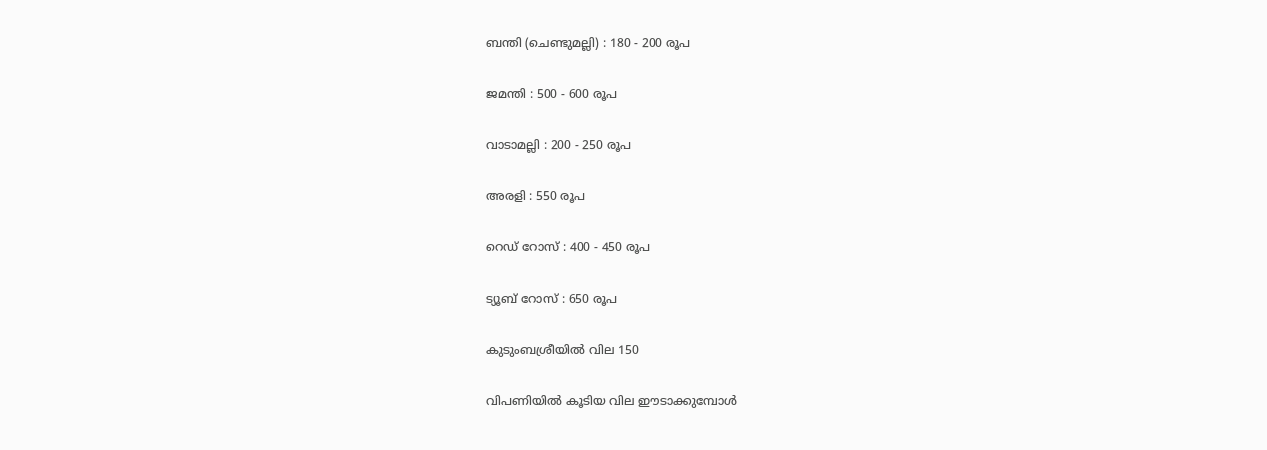ബന്തി (ചെണ്ടുമല്ലി) : 180 - 200 രൂപ

ജമന്തി : 500 - 600 രൂപ

വാടാമല്ലി : 200 - 250 രൂപ

അരളി : 550 രൂപ

റെഡ് റോസ് : 400 - 450 രൂപ

ട്യൂബ് റോസ് : 650 രൂപ

കുടുംബശ്രീയിൽ വില 150

വിപണിയിൽ കൂടിയ വില ഈടാക്കുമ്പോൾ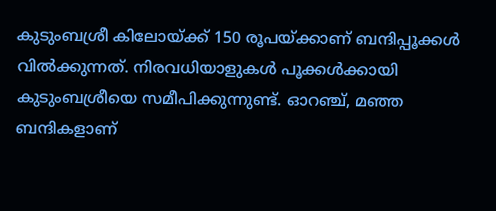കുടുംബശ്രീ കിലോയ്ക്ക് 150 രൂപയ്ക്കാണ് ബന്ദിപ്പൂക്കൾ വിൽക്കുന്നത്. നിരവധിയാളുകൾ പൂക്കൾക്കായി കുടുംബശ്രീയെ സമീപിക്കുന്നുണ്ട്. ഓറഞ്ച്, മഞ്ഞ ബന്ദികളാണ്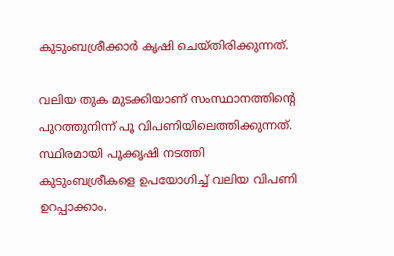കുടുംബശ്രീക്കാർ കൃഷി ചെയ്തിരിക്കുന്നത്.

വലിയ തുക മുടക്കിയാണ് സംസ്ഥാനത്തിന്റെ പുറത്തുനിന്ന് പൂ വിപണിയിലെത്തിക്കുന്നത്. സ്ഥിരമായി പൂക്കൃഷി നടത്തി കുടുംബശ്രീകളെ ഉപയോഗിച്ച് വലിയ വിപണി ഉറപ്പാക്കാം.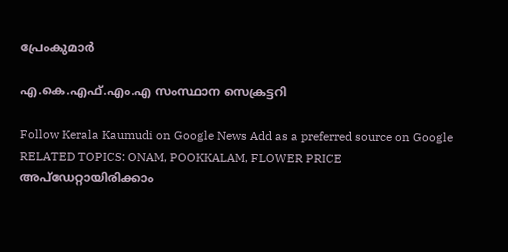പ്രേംകുമാർ

എ.കെ.എഫ്.എം.എ സംസ്ഥാന സെക്രട്ടറി

Follow Kerala Kaumudi on Google News Add as a preferred source on Google
RELATED TOPICS: ONAM, POOKKALAM, FLOWER PRICE
അപ്ഡേറ്റായിരിക്കാം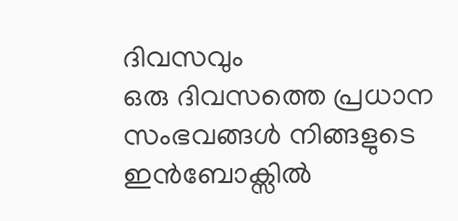ദിവസവും
ഒരു ദിവസത്തെ പ്രധാന സംഭവങ്ങൾ നിങ്ങളുടെ ഇൻബോക്സിൽ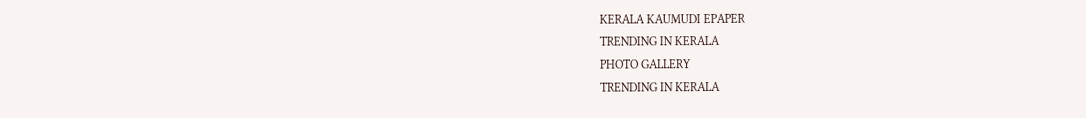KERALA KAUMUDI EPAPER
TRENDING IN KERALA
PHOTO GALLERY
TRENDING IN KERALA